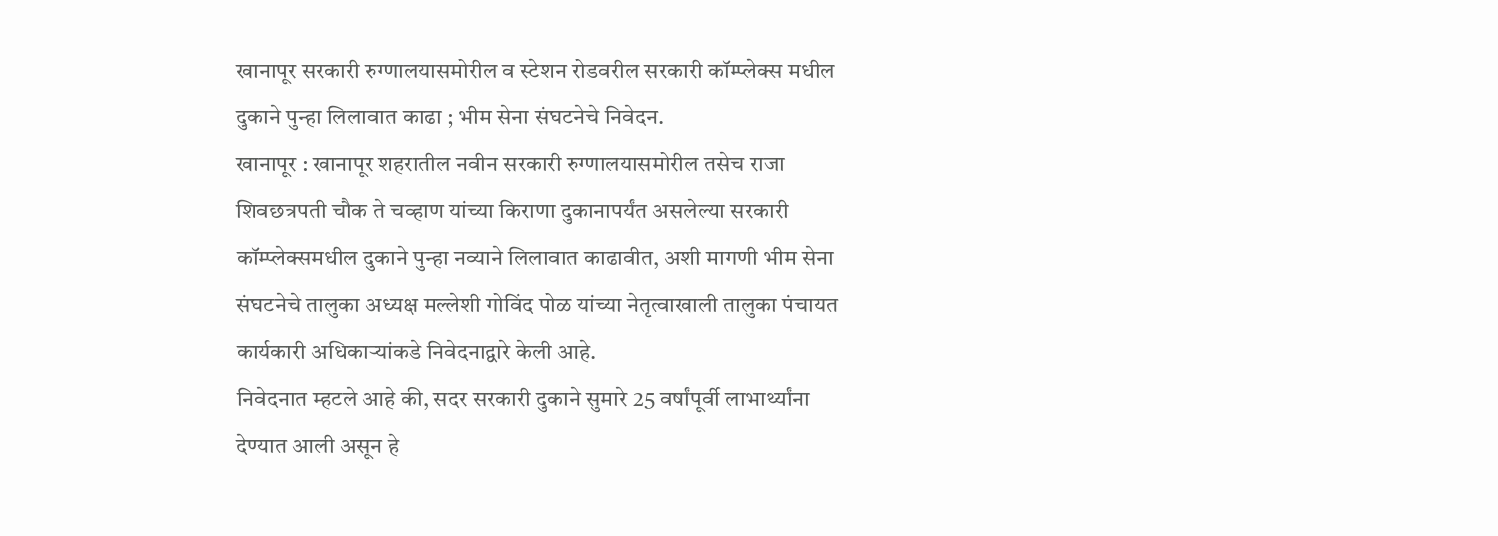खानापूर सरकारी रुग्णालयासमोरील व स्टेशन रोडवरील सरकारी कॉम्प्लेक्स मधील दुकाने पुन्हा लिलावात काढा ; भीम सेना संघटनेचे निवेदन.
खानापूर : खानापूर शहरातील नवीन सरकारी रुग्णालयासमोरील तसेच राजा शिवछत्रपती चौक ते चव्हाण यांच्या किराणा दुकानापर्यंत असलेल्या सरकारी कॉम्प्लेक्समधील दुकाने पुन्हा नव्याने लिलावात काढावीत, अशी मागणी भीम सेना संघटनेचे तालुका अध्यक्ष मल्लेशी गोविंद पोळ यांच्या नेतृत्वाखाली तालुका पंचायत कार्यकारी अधिकाऱ्यांकडे निवेदनाद्वारे केली आहे.
निवेदनात म्हटले आहे की, सदर सरकारी दुकाने सुमारे 25 वर्षांपूर्वी लाभार्थ्यांना देण्यात आली असून हे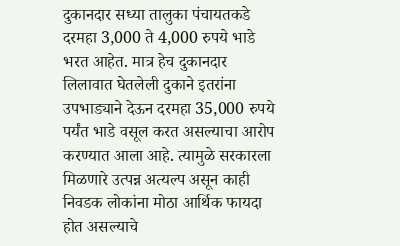दुकानदार सध्या तालुका पंचायतकडे दरमहा 3,000 ते 4,000 रुपये भाडे भरत आहेत. मात्र हेच दुकानदार लिलावात घेतलेली दुकाने इतरांना उपभाड्याने देऊन दरमहा 35,000 रुपये पर्यंत भाडे वसूल करत असल्याचा आरोप करण्यात आला आहे. त्यामुळे सरकारला मिळणारे उत्पन्न अत्यल्प असून काही निवडक लोकांना मोठा आर्थिक फायदा होत असल्याचे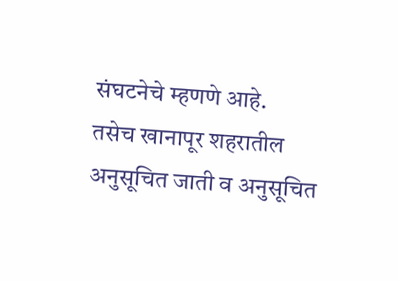संघटनेचे म्हणणे आहे.
तसेच खानापूर शहरातील अनुसूचित जाती व अनुसूचित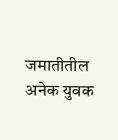जमातीतील अनेक युवक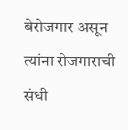बेरोजगार असून त्यांना रोजगाराची संधी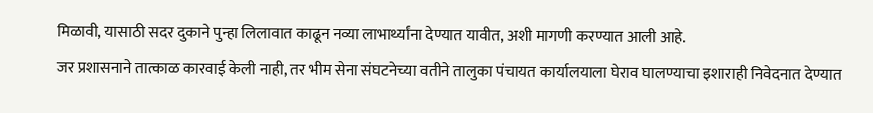मिळावी, यासाठी सदर दुकाने पुन्हा लिलावात काढून नव्या लाभार्थ्यांना देण्यात यावीत, अशी मागणी करण्यात आली आहे.
जर प्रशासनाने तात्काळ कारवाई केली नाही, तर भीम सेना संघटनेच्या वतीने तालुका पंचायत कार्यालयाला घेराव घालण्याचा इशाराही निवेदनात देण्यात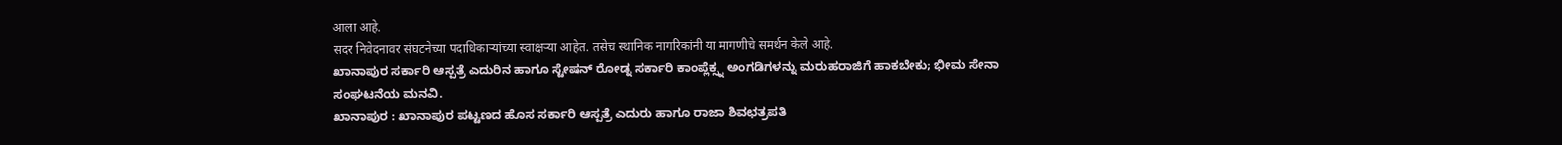आला आहे.
सदर निवेदनावर संघटनेच्या पदाधिकाऱ्यांच्या स्वाक्षऱ्या आहेत. तसेच स्थानिक नागरिकांनी या मागणीचे समर्थन केले आहे.
ಖಾನಾಪುರ ಸರ್ಕಾರಿ ಆಸ್ಪತ್ರೆ ಎದುರಿನ ಹಾಗೂ ಸ್ಟೇಷನ್ ರೋಡ್ನ ಸರ್ಕಾರಿ ಕಾಂಪ್ಲೆಕ್ಸ್ನ ಅಂಗಡಿಗಳನ್ನು ಮರುಹರಾಜಿಗೆ ಹಾಕಬೇಕು; ಭೀಮ ಸೇನಾ ಸಂಘಟನೆಯ ಮನವಿ.
ಖಾನಾಪುರ : ಖಾನಾಪುರ ಪಟ್ಟಣದ ಹೊಸ ಸರ್ಕಾರಿ ಆಸ್ಪತ್ರೆ ಎದುರು ಹಾಗೂ ರಾಜಾ ಶಿವಛತ್ರಪತಿ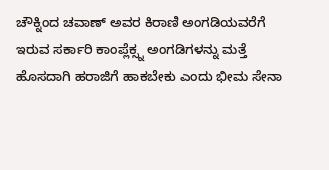ಚೌಕ್ನಿಂದ ಚವಾಣ್ ಅವರ ಕಿರಾಣಿ ಅಂಗಡಿಯವರೆಗೆ ಇರುವ ಸರ್ಕಾರಿ ಕಾಂಪ್ಲೆಕ್ಸ್ನ ಅಂಗಡಿಗಳನ್ನು ಮತ್ತೆ ಹೊಸದಾಗಿ ಹರಾಜಿಗೆ ಹಾಕಬೇಕು ಎಂದು ಭೀಮ ಸೇನಾ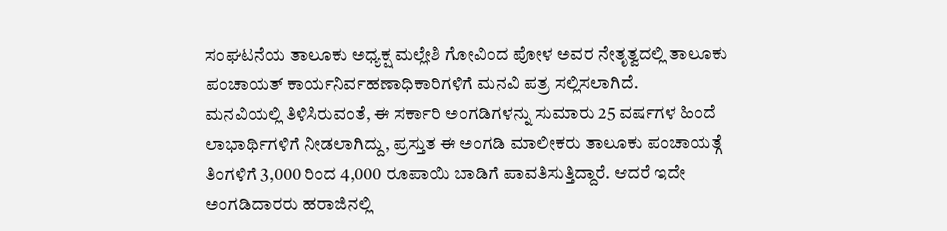ಸಂಘಟನೆಯ ತಾಲೂಕು ಅಧ್ಯಕ್ಷ ಮಲ್ಲೇಶಿ ಗೋವಿಂದ ಪೋಳ ಅವರ ನೇತೃತ್ವದಲ್ಲಿ ತಾಲೂಕು ಪಂಚಾಯತ್ ಕಾರ್ಯನಿರ್ವಹಣಾಧಿಕಾರಿಗಳಿಗೆ ಮನವಿ ಪತ್ರ ಸಲ್ಲಿಸಲಾಗಿದೆ.
ಮನವಿಯಲ್ಲಿ ತಿಳಿಸಿರುವಂತೆ, ಈ ಸರ್ಕಾರಿ ಅಂಗಡಿಗಳನ್ನು ಸುಮಾರು 25 ವರ್ಷಗಳ ಹಿಂದೆ ಲಾಭಾರ್ಥಿಗಳಿಗೆ ನೀಡಲಾಗಿದ್ದು, ಪ್ರಸ್ತುತ ಈ ಅಂಗಡಿ ಮಾಲೀಕರು ತಾಲೂಕು ಪಂಚಾಯತ್ಗೆ ತಿಂಗಳಿಗೆ 3,000 ರಿಂದ 4,000 ರೂಪಾಯಿ ಬಾಡಿಗೆ ಪಾವತಿಸುತ್ತಿದ್ದಾರೆ. ಆದರೆ ಇದೇ ಅಂಗಡಿದಾರರು ಹರಾಜಿನಲ್ಲಿ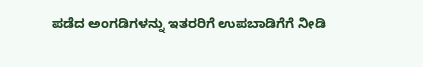ಪಡೆದ ಅಂಗಡಿಗಳನ್ನು ಇತರರಿಗೆ ಉಪಬಾಡಿಗೆಗೆ ನೀಡಿ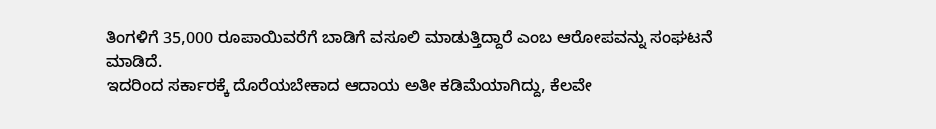ತಿಂಗಳಿಗೆ 35,000 ರೂಪಾಯಿವರೆಗೆ ಬಾಡಿಗೆ ವಸೂಲಿ ಮಾಡುತ್ತಿದ್ದಾರೆ ಎಂಬ ಆರೋಪವನ್ನು ಸಂಘಟನೆ ಮಾಡಿದೆ.
ಇದರಿಂದ ಸರ್ಕಾರಕ್ಕೆ ದೊರೆಯಬೇಕಾದ ಆದಾಯ ಅತೀ ಕಡಿಮೆಯಾಗಿದ್ದು, ಕೆಲವೇ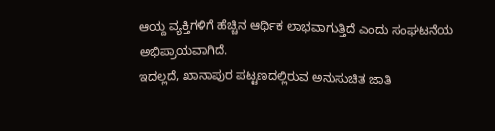ಆಯ್ದ ವ್ಯಕ್ತಿಗಳಿಗೆ ಹೆಚ್ಚಿನ ಆರ್ಥಿಕ ಲಾಭವಾಗುತ್ತಿದೆ ಎಂದು ಸಂಘಟನೆಯ ಅಭಿಪ್ರಾಯವಾಗಿದೆ.
ಇದಲ್ಲದೆ, ಖಾನಾಪುರ ಪಟ್ಟಣದಲ್ಲಿರುವ ಅನುಸುಚಿತ ಜಾತಿ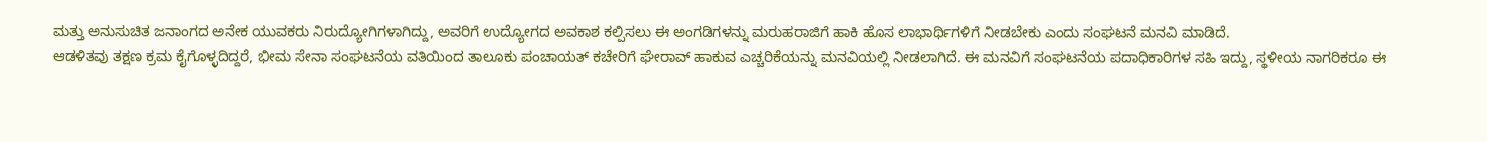ಮತ್ತು ಅನುಸುಚಿತ ಜನಾಂಗದ ಅನೇಕ ಯುವಕರು ನಿರುದ್ಯೋಗಿಗಳಾಗಿದ್ದು, ಅವರಿಗೆ ಉದ್ಯೋಗದ ಅವಕಾಶ ಕಲ್ಪಿಸಲು ಈ ಅಂಗಡಿಗಳನ್ನು ಮರುಹರಾಜಿಗೆ ಹಾಕಿ ಹೊಸ ಲಾಭಾರ್ಥಿಗಳಿಗೆ ನೀಡಬೇಕು ಎಂದು ಸಂಘಟನೆ ಮನವಿ ಮಾಡಿದೆ.
ಆಡಳಿತವು ತಕ್ಷಣ ಕ್ರಮ ಕೈಗೊಳ್ಳದಿದ್ದರೆ, ಭೀಮ ಸೇನಾ ಸಂಘಟನೆಯ ವತಿಯಿಂದ ತಾಲೂಕು ಪಂಚಾಯತ್ ಕಚೇರಿಗೆ ಘೇರಾವ್ ಹಾಕುವ ಎಚ್ಚರಿಕೆಯನ್ನು ಮನವಿಯಲ್ಲಿ ನೀಡಲಾಗಿದೆ. ಈ ಮನವಿಗೆ ಸಂಘಟನೆಯ ಪದಾಧಿಕಾರಿಗಳ ಸಹಿ ಇದ್ದು, ಸ್ಥಳೀಯ ನಾಗರಿಕರೂ ಈ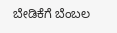ಬೇಡಿಕೆಗೆ ಬೆಂಬಲ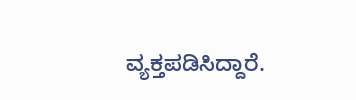ವ್ಯಕ್ತಪಡಿಸಿದ್ದಾರೆ.